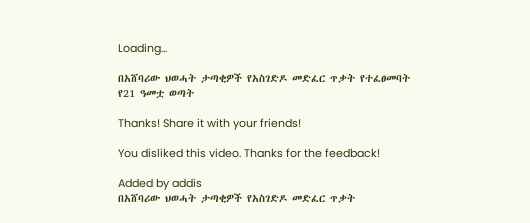Loading...

በአሸባሪው ህወሓት ታጣቂዎች የአስገድዶ መድፈር ጥቃት የተፈፀመባት የ21 ዓመቷ ወጣት

Thanks! Share it with your friends!

You disliked this video. Thanks for the feedback!

Added by addis
በአሸባሪው ህወሓት ታጣቂዎች የአስገድዶ መድፈር ጥቃት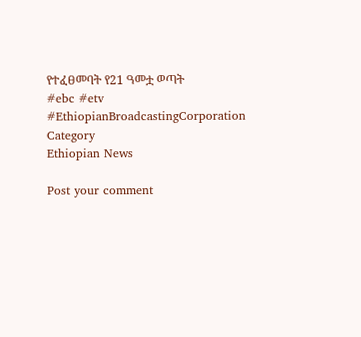የተፈፀመባት የ21 ዓመቷ ወጣት
#ebc #etv
#EthiopianBroadcastingCorporation
Category
Ethiopian News

Post your comment